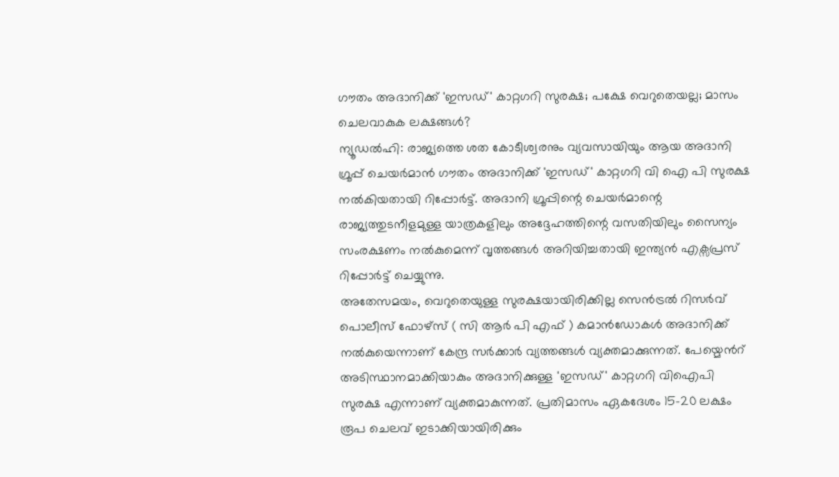ഗൗതം അദാനിക്ക് 'ഇസഡ്' കാറ്റഗറി സുരക്ഷ; പക്ഷേ വെറുതെയല്ല; മാസം ചെലവാകുക ലക്ഷങ്ങൾ?
ന്യൂഡൽഹി: രാജ്യത്തെ ശത കോടീശ്വരനും വ്യവസായിയും ആയ അദാനി ഗ്രൂപ്പ് ചെയർമാൻ ഗൗതം അദാനിക്ക് 'ഇസഡ്' കാറ്റഗറി വി ഐ പി സുരക്ഷ നൽകിയതായി റിപ്പോർട്ട്. അദാനി ഗ്രൂപ്പിന്റെ ചെയർമാന്റെ രാജ്യത്തുടനീളമുള്ള യാത്രകളിലും അദ്ദേഹത്തിന്റെ വസതിയിലും സൈന്യം സംരക്ഷണം നൽകുമെന്ന് വൃത്തങ്ങൾ അറിയിച്ചതായി ഇന്ത്യൻ എക്സപ്രസ് റിപ്പോർട്ട് ചെയ്യുന്നു.
അതേസമയം, വെറുതെയുള്ള സുരക്ഷയായിരിക്കില്ല സെൻട്രൽ റിസർവ് പൊലീസ് ഫോഴ്സ് ( സി ആർ പി എഫ് ) കമാൻഡോകൾ അദാനിക്ക് നൽകുയെന്നാണ് കേന്ദ്ര സർക്കാർ വ്യത്തങ്ങൾ വ്യക്തമാക്കുന്നത്. പേയ്മെൻറ് അടിസ്ഥാനമാക്കിയാകും അദാനിക്കുള്ള 'ഇസഡ്' കാറ്റഗറി വിഐപി സുരക്ഷ എന്നാണ് വ്യക്തമാകുന്നത്. പ്രതിമാസം ഏകദേശം 15-20 ലക്ഷം രൂപ ചെലവ് ഇടാക്കിയായിരിക്കും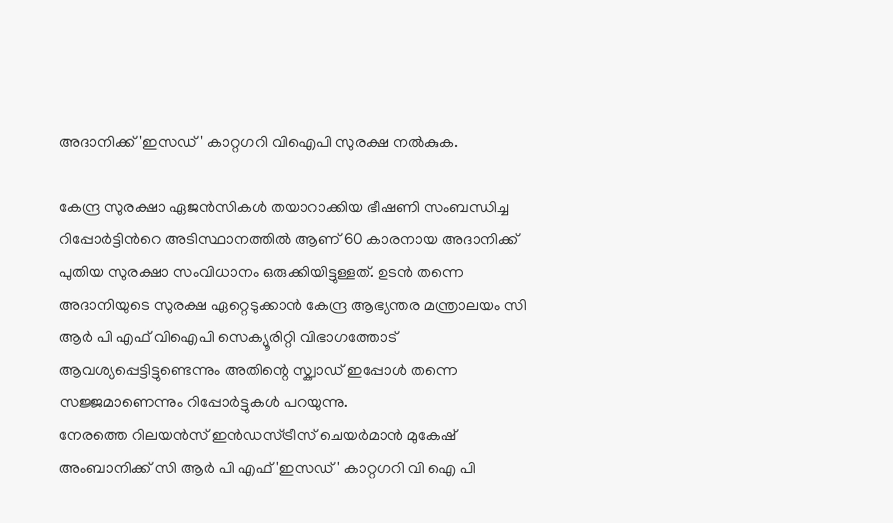അദാനിക്ക് 'ഇസഡ്' കാറ്റഗറി വിഐപി സുരക്ഷ നൽകുക.

കേന്ദ്ര സുരക്ഷാ ഏജൻസികൾ തയാറാക്കിയ ഭീഷണി സംബന്ധിച്ച റിപ്പോർട്ടിൻറെ അടിസ്ഥാനത്തിൽ ആണ് 60 കാരനായ അദാനിക്ക് പുതിയ സുരക്ഷാ സംവിധാനം ഒരുക്കിയിട്ടുള്ളത്. ഉടൻ തന്നെ അദാനിയുടെ സുരക്ഷ ഏറ്റെടുക്കാൻ കേന്ദ്ര ആഭ്യന്തര മന്ത്രാലയം സി ആർ പി എഫ് വിഐപി സെക്യൂരിറ്റി വിഭാഗത്തോട് ആവശ്യപ്പെട്ടിട്ടുണ്ടെന്നും അതിന്റെ സ്ക്വാഡ് ഇപ്പോൾ തന്നെ സജ്ജമാണെന്നും റിപ്പോർട്ടുകൾ പറയുന്നു.
നേരത്തെ റിലയൻസ് ഇൻഡസ്ട്രീസ് ചെയർമാൻ മുകേഷ് അംബാനിക്ക് സി ആർ പി എഫ് 'ഇസഡ്' കാറ്റഗറി വി ഐ പി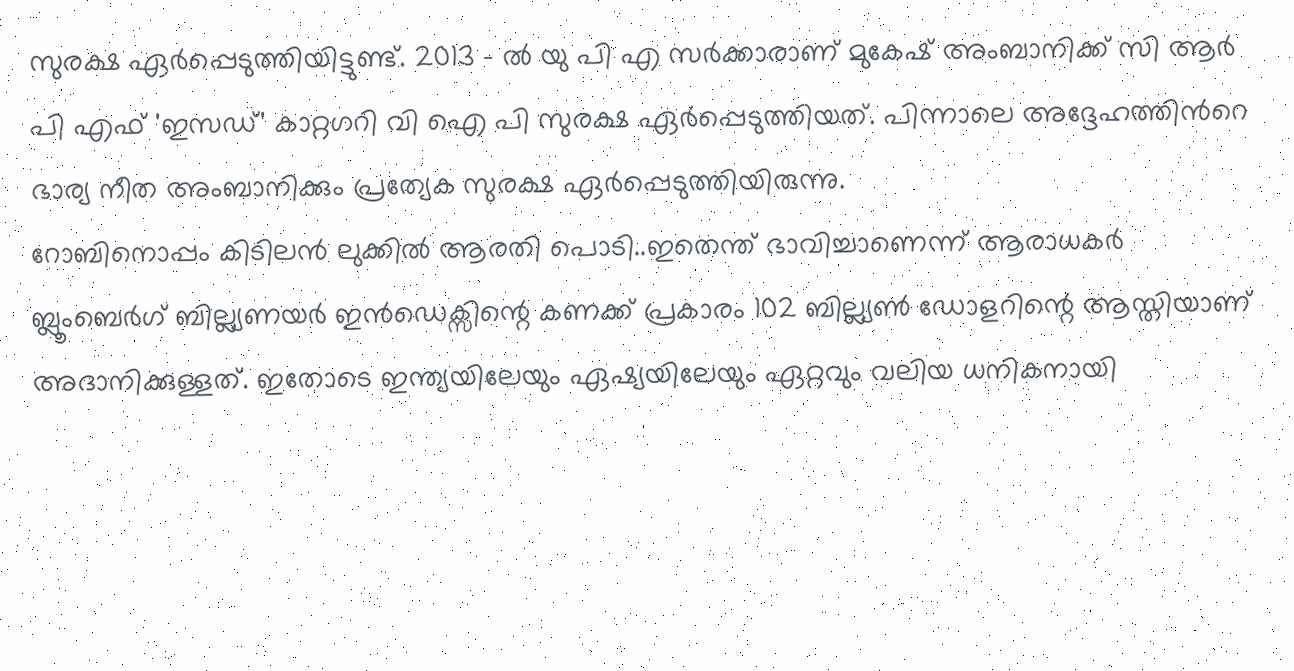സുരക്ഷ ഏർപ്പെടുത്തിയിട്ടുണ്ട്. 2013 - ൽ യു പി എ സർക്കാരാണ് മുകേഷ് അംബാനിക്ക് സി ആർ പി എഫ് 'ഇസഡ്' കാറ്റഗറി വി ഐ പി സുരക്ഷ ഏർപ്പെടുത്തിയത്. പിന്നാലെ അദ്ദേഹത്തിൻറെ ഭാര്യ നീത അംബാനിക്കും പ്രത്യേക സുരക്ഷ ഏർപ്പെടുത്തിയിരുന്നു.
റോബിനൊപ്പം കിടിലൻ ലുക്കിൽ ആരതി പൊടി..ഇതെന്ത് ഭാവിച്ചാണെന്ന് ആരാധകർ
ബ്ലൂംബെർഗ് ബില്ല്യണയർ ഇൻഡെക്സിന്റെ കണക്ക് പ്രകാരം 102 ബില്ല്യൺ ഡോളറിന്റെ ആസ്തിയാണ് അദാനിക്കുള്ളത്. ഇതോടെ ഇന്ത്യയിലേയും ഏഷ്യയിലേയും ഏറ്റവും വലിയ ധനികനായി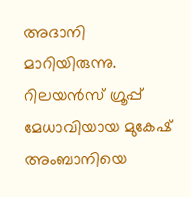അദാനി മാറിയിരുന്നു. റിലയൻസ് ഗ്രൂപ്പ് മേധാവിയായ മുകേഷ് അംബാനിയെ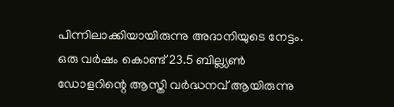പിന്നിലാക്കിയായിരുന്നു അദാനിയുടെ നേട്ടം. ഒരു വർഷം കൊണ്ട് 23.5 ബില്ല്യൺ ഡോളറിന്റെ ആസ്തി വർദ്ധനവ് ആയിരുന്നു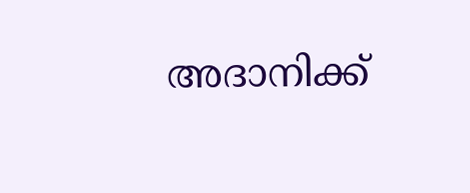അദാനിക്ക്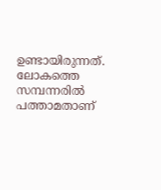ഉണ്ടായിരുന്നത്. ലോകത്തെ സമ്പന്നരിൽ പത്താമതാണ്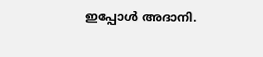ഇപ്പോൾ അദാനി.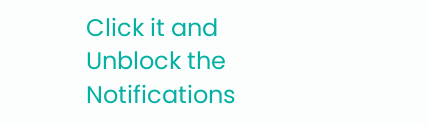Click it and Unblock the Notifications